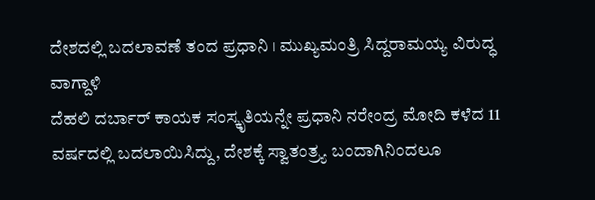ದೇಶದಲ್ಲಿ ಬದಲಾವಣೆ ತಂದ ಪ್ರಧಾನಿ । ಮುಖ್ಯಮಂತ್ರಿ ಸಿದ್ದರಾಮಯ್ಯ ವಿರುದ್ಧ ವಾಗ್ದಾಳಿ
ದೆಹಲಿ ದರ್ಬಾರ್ ಕಾಯಕ ಸಂಸ್ಕೃತಿಯನ್ನೇ ಪ್ರಧಾನಿ ನರೇಂದ್ರ ಮೋದಿ ಕಳೆದ 11 ವರ್ಷದಲ್ಲಿ ಬದಲಾಯಿಸಿದ್ದು, ದೇಶಕ್ಕೆ ಸ್ವಾತಂತ್ರ್ಯ ಬಂದಾಗಿನಿಂದಲೂ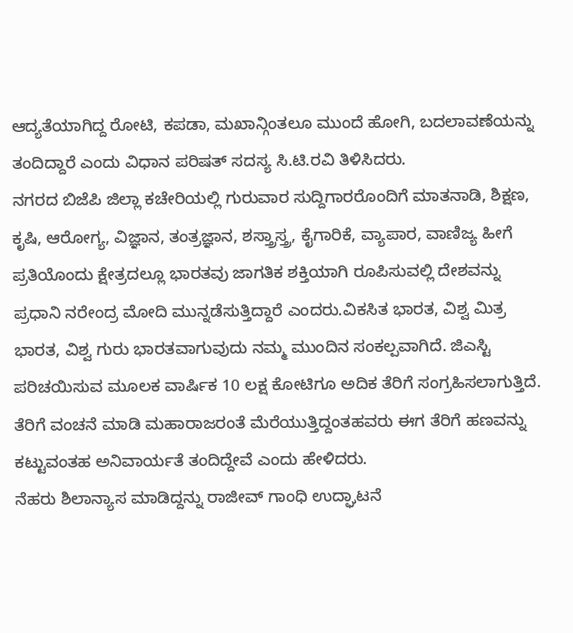ಆದ್ಯತೆಯಾಗಿದ್ದ ರೋಟಿ, ಕಪಡಾ, ಮಖಾನ್ಗಿಂತಲೂ ಮುಂದೆ ಹೋಗಿ, ಬದಲಾವಣೆಯನ್ನು ತಂದಿದ್ದಾರೆ ಎಂದು ವಿಧಾನ ಪರಿಷತ್ ಸದಸ್ಯ ಸಿ.ಟಿ.ರವಿ ತಿಳಿಸಿದರು.
ನಗರದ ಬಿಜೆಪಿ ಜಿಲ್ಲಾ ಕಚೇರಿಯಲ್ಲಿ ಗುರುವಾರ ಸುದ್ದಿಗಾರರೊಂದಿಗೆ ಮಾತನಾಡಿ, ಶಿಕ್ಷಣ, ಕೃಷಿ, ಆರೋಗ್ಯ, ವಿಜ್ಞಾನ, ತಂತ್ರಜ್ಞಾನ, ಶಸ್ತ್ರಾಸ್ತ್ರ, ಕೈಗಾರಿಕೆ, ವ್ಯಾಪಾರ, ವಾಣಿಜ್ಯ ಹೀಗೆ ಪ್ರತಿಯೊಂದು ಕ್ಷೇತ್ರದಲ್ಲೂ ಭಾರತವು ಜಾಗತಿಕ ಶಕ್ತಿಯಾಗಿ ರೂಪಿಸುವಲ್ಲಿ ದೇಶವನ್ನು ಪ್ರಧಾನಿ ನರೇಂದ್ರ ಮೋದಿ ಮುನ್ನಡೆಸುತ್ತಿದ್ದಾರೆ ಎಂದರು.ವಿಕಸಿತ ಭಾರತ, ವಿಶ್ವ ಮಿತ್ರ ಭಾರತ, ವಿಶ್ವ ಗುರು ಭಾರತವಾಗುವುದು ನಮ್ಮ ಮುಂದಿನ ಸಂಕಲ್ಪವಾಗಿದೆ. ಜಿಎಸ್ಟಿ ಪರಿಚಯಿಸುವ ಮೂಲಕ ವಾರ್ಷಿಕ 10 ಲಕ್ಷ ಕೋಟಿಗೂ ಅದಿಕ ತೆರಿಗೆ ಸಂಗ್ರಹಿಸಲಾಗುತ್ತಿದೆ. ತೆರಿಗೆ ವಂಚನೆ ಮಾಡಿ ಮಹಾರಾಜರಂತೆ ಮೆರೆಯುತ್ತಿದ್ದಂತಹವರು ಈಗ ತೆರಿಗೆ ಹಣವನ್ನು ಕಟ್ಟುವಂತಹ ಅನಿವಾರ್ಯತೆ ತಂದಿದ್ದೇವೆ ಎಂದು ಹೇಳಿದರು.
ನೆಹರು ಶಿಲಾನ್ಯಾಸ ಮಾಡಿದ್ದನ್ನು ರಾಜೀವ್ ಗಾಂಧಿ ಉದ್ಘಾಟನೆ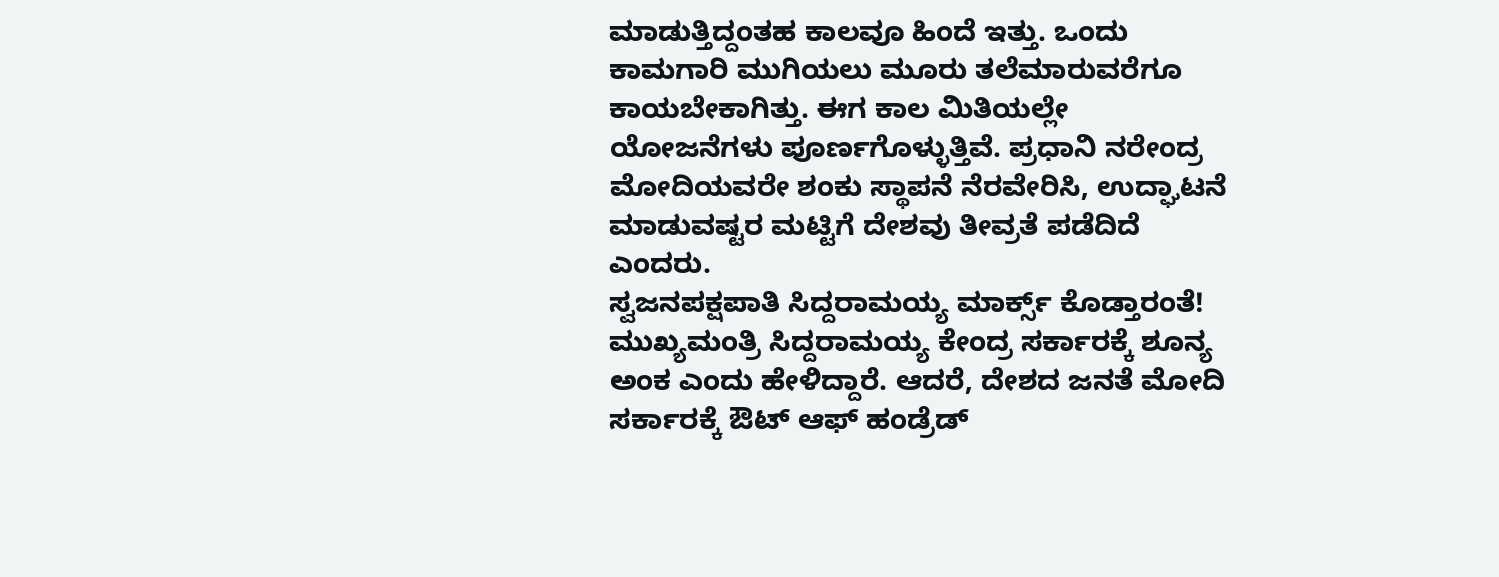ಮಾಡುತ್ತಿದ್ದಂತಹ ಕಾಲವೂ ಹಿಂದೆ ಇತ್ತು. ಒಂದು ಕಾಮಗಾರಿ ಮುಗಿಯಲು ಮೂರು ತಲೆಮಾರುವರೆಗೂ ಕಾಯಬೇಕಾಗಿತ್ತು. ಈಗ ಕಾಲ ಮಿತಿಯಲ್ಲೇ ಯೋಜನೆಗಳು ಪೂರ್ಣಗೊಳ್ಳುತ್ತಿವೆ. ಪ್ರಧಾನಿ ನರೇಂದ್ರ ಮೋದಿಯವರೇ ಶಂಕು ಸ್ಥಾಪನೆ ನೆರವೇರಿಸಿ, ಉದ್ಘಾಟನೆ ಮಾಡುವಷ್ಟರ ಮಟ್ಟಿಗೆ ದೇಶವು ತೀವ್ರತೆ ಪಡೆದಿದೆ ಎಂದರು.
ಸ್ವಜನಪಕ್ಷಪಾತಿ ಸಿದ್ದರಾಮಯ್ಯ ಮಾರ್ಕ್ಸ್ ಕೊಡ್ತಾರಂತೆ!
ಮುಖ್ಯಮಂತ್ರಿ ಸಿದ್ದರಾಮಯ್ಯ ಕೇಂದ್ರ ಸರ್ಕಾರಕ್ಕೆ ಶೂನ್ಯ ಅಂಕ ಎಂದು ಹೇಳಿದ್ದಾರೆ. ಆದರೆ, ದೇಶದ ಜನತೆ ಮೋದಿ ಸರ್ಕಾರಕ್ಕೆ ಔಟ್ ಆಫ್ ಹಂಡ್ರೆಡ್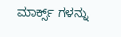ಮಾರ್ಕ್ಸ್ ಗಳನ್ನು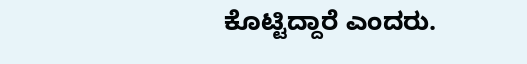ಕೊಟ್ಟಿದ್ದಾರೆ ಎಂದರು.